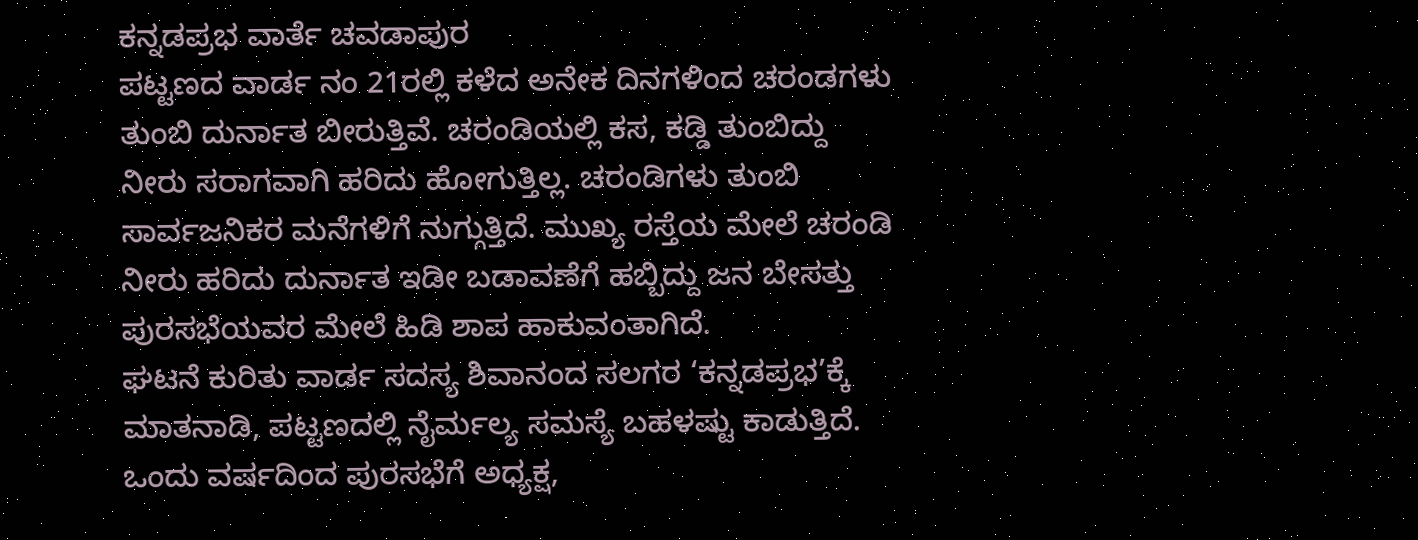ಕನ್ನಡಪ್ರಭ ವಾರ್ತೆ ಚವಡಾಪುರ
ಪಟ್ಟಣದ ವಾರ್ಡ ನಂ 21ರಲ್ಲಿ ಕಳೆದ ಅನೇಕ ದಿನಗಳಿಂದ ಚರಂಡಗಳು ತುಂಬಿ ದುರ್ನಾತ ಬೀರುತ್ತಿವೆ. ಚರಂಡಿಯಲ್ಲಿ ಕಸ, ಕಡ್ಡಿ ತುಂಬಿದ್ದು ನೀರು ಸರಾಗವಾಗಿ ಹರಿದು ಹೋಗುತ್ತಿಲ್ಲ. ಚರಂಡಿಗಳು ತುಂಬಿ ಸಾರ್ವಜನಿಕರ ಮನೆಗಳಿಗೆ ನುಗ್ಗುತ್ತಿದೆ. ಮುಖ್ಯ ರಸ್ತೆಯ ಮೇಲೆ ಚರಂಡಿ ನೀರು ಹರಿದು ದುರ್ನಾತ ಇಡೀ ಬಡಾವಣೆಗೆ ಹಬ್ಬಿದ್ದು ಜನ ಬೇಸತ್ತು ಪುರಸಭೆಯವರ ಮೇಲೆ ಹಿಡಿ ಶಾಪ ಹಾಕುವಂತಾಗಿದೆ.
ಘಟನೆ ಕುರಿತು ವಾರ್ಡ ಸದಸ್ಯ ಶಿವಾನಂದ ಸಲಗರ ‘ಕನ್ನಡಪ್ರಭ’ಕ್ಕೆ ಮಾತನಾಡಿ, ಪಟ್ಟಣದಲ್ಲಿ ನೈರ್ಮಲ್ಯ ಸಮಸ್ಯೆ ಬಹಳಷ್ಟು ಕಾಡುತ್ತಿದೆ. ಒಂದು ವರ್ಷದಿಂದ ಪುರಸಭೆಗೆ ಅಧ್ಯಕ್ಷ,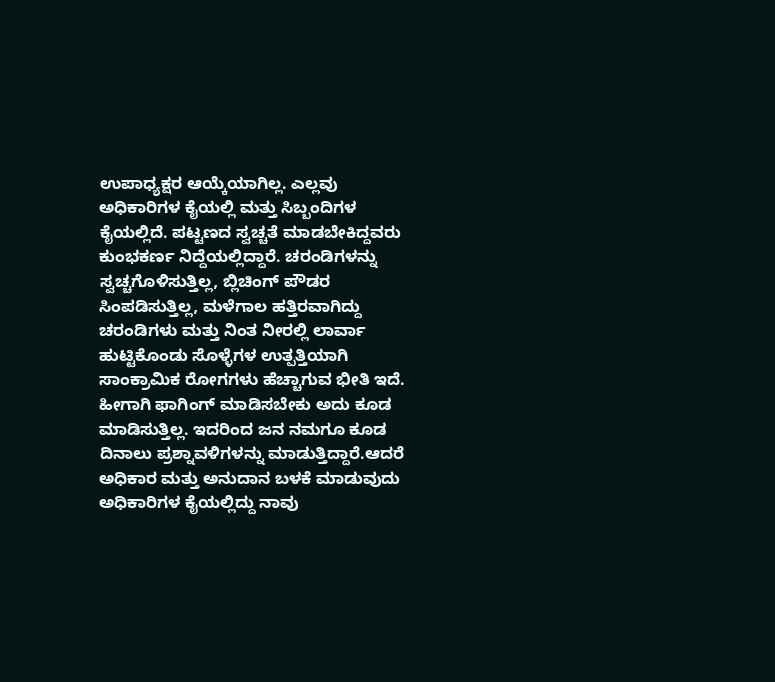ಉಪಾಧ್ಯಕ್ಷರ ಆಯ್ಕೆಯಾಗಿಲ್ಲ. ಎಲ್ಲವು ಅಧಿಕಾರಿಗಳ ಕೈಯಲ್ಲಿ ಮತ್ತು ಸಿಬ್ಬಂದಿಗಳ ಕೈಯಲ್ಲಿದೆ. ಪಟ್ಟಣದ ಸ್ವಚ್ಚತೆ ಮಾಡಬೇಕಿದ್ದವರು ಕುಂಭಕರ್ಣ ನಿದ್ದೆಯಲ್ಲಿದ್ದಾರೆ. ಚರಂಡಿಗಳನ್ನು ಸ್ವಚ್ಚಗೊಳಿಸುತ್ತಿಲ್ಲ, ಬ್ಲಿಚಿಂಗ್ ಪೌಡರ ಸಿಂಪಡಿಸುತ್ತಿಲ್ಲ, ಮಳೆಗಾಲ ಹತ್ತಿರವಾಗಿದ್ದು ಚರಂಡಿಗಳು ಮತ್ತು ನಿಂತ ನೀರಲ್ಲಿ ಲಾರ್ವಾ ಹುಟ್ಟಿಕೊಂಡು ಸೊಳ್ಳೆಗಳ ಉತ್ಪತ್ತಿಯಾಗಿ ಸಾಂಕ್ರಾಮಿಕ ರೋಗಗಳು ಹೆಚ್ಚಾಗುವ ಭೀತಿ ಇದೆ. ಹೀಗಾಗಿ ಫಾಗಿಂಗ್ ಮಾಡಿಸಬೇಕು ಅದು ಕೂಡ ಮಾಡಿಸುತ್ತಿಲ್ಲ. ಇದರಿಂದ ಜನ ನಮಗೂ ಕೂಡ ದಿನಾಲು ಪ್ರಶ್ನಾವಳಿಗಳನ್ನು ಮಾಡುತ್ತಿದ್ದಾರೆ.ಆದರೆ ಅಧಿಕಾರ ಮತ್ತು ಅನುದಾನ ಬಳಕೆ ಮಾಡುವುದು ಅಧಿಕಾರಿಗಳ ಕೈಯಲ್ಲಿದ್ದು ನಾವು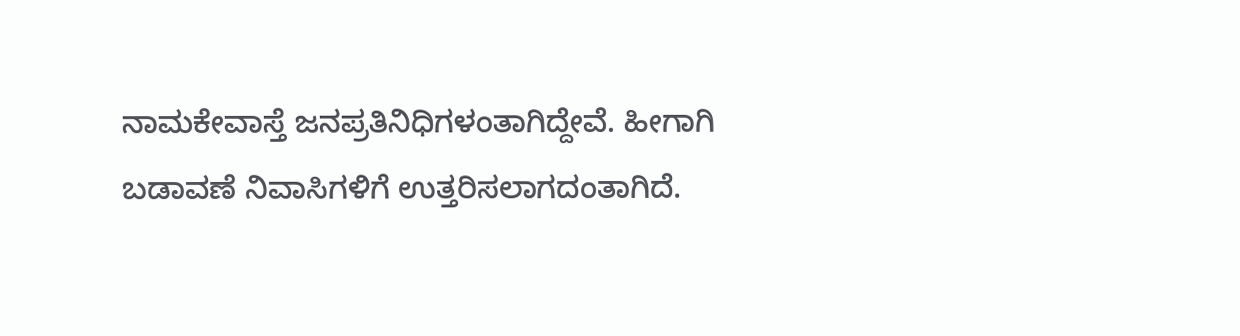ನಾಮಕೇವಾಸ್ತೆ ಜನಪ್ರತಿನಿಧಿಗಳಂತಾಗಿದ್ದೇವೆ. ಹೀಗಾಗಿ ಬಡಾವಣೆ ನಿವಾಸಿಗಳಿಗೆ ಉತ್ತರಿಸಲಾಗದಂತಾಗಿದೆ.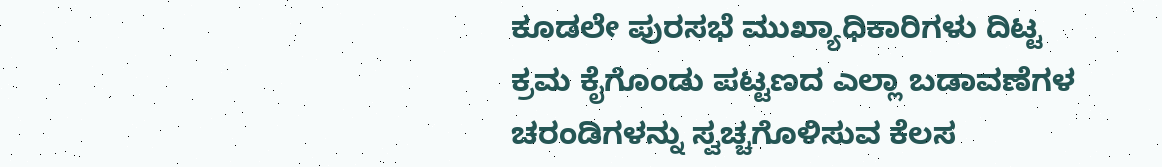ಕೂಡಲೇ ಪುರಸಭೆ ಮುಖ್ಯಾಧಿಕಾರಿಗಳು ದಿಟ್ಟ ಕ್ರಮ ಕೈಗೊಂಡು ಪಟ್ಟಣದ ಎಲ್ಲಾ ಬಡಾವಣೆಗಳ ಚರಂಡಿಗಳನ್ನು ಸ್ವಚ್ಚಗೊಳಿಸುವ ಕೆಲಸ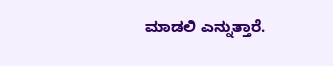ಮಾಡಲಿ ಎನ್ನುತ್ತಾರೆ.